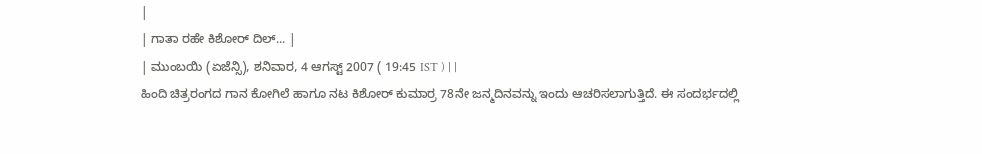|
| ಗಾತಾ ರಹೇ ಕಿಶೋರ್ ದಿಲ್... |
| ಮುಂಬಯಿ (ಏಜೆನ್ಸಿ), ಶನಿವಾರ, 4 ಆಗಸ್ಟ್ 2007 ( 19:45 IST ) | |
ಹಿಂದಿ ಚಿತ್ರರಂಗದ ಗಾನ ಕೋಗಿಲೆ ಹಾಗೂ ನಟ ಕಿಶೋರ್ ಕುಮಾರ್ರ 78ನೇ ಜನ್ಮದಿನವನ್ನು ಇಂದು ಆಚರಿಸಲಾಗುತ್ತಿದೆ. ಈ ಸಂದರ್ಭದಲ್ಲಿ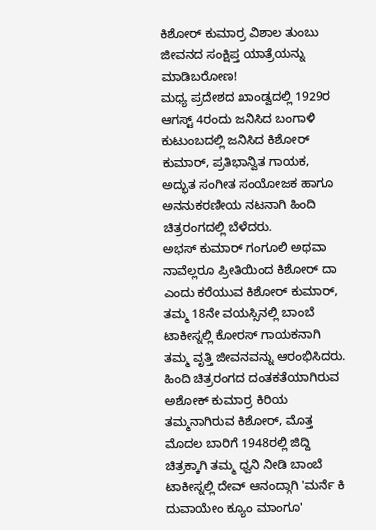ಕಿಶೋರ್ ಕುಮಾರ್ರ ವಿಶಾಲ ತುಂಬು ಜೀವನದ ಸಂಕ್ಷಿಪ್ತ ಯಾತ್ರೆಯನ್ನು ಮಾಡಿಬರೋಣ!
ಮಧ್ಯ ಪ್ರದೇಶದ ಖಾಂಡ್ವದಲ್ಲಿ 1929ರ ಆಗಸ್ಟ್ 4ರಂದು ಜನಿಸಿದ ಬಂಗಾಳಿ ಕುಟುಂಬದಲ್ಲಿ ಜನಿಸಿದ ಕಿಶೋರ್ ಕುಮಾರ್, ಪ್ರತಿಭಾನ್ವಿತ ಗಾಯಕ, ಅದ್ಭುತ ಸಂಗೀತ ಸಂಯೋಜಕ ಹಾಗೂ ಅನನುಕರಣೀಯ ನಟನಾಗಿ ಹಿಂದಿ ಚಿತ್ರರಂಗದಲ್ಲಿ ಬೆಳೆದರು.
ಅಭಸ್ ಕುಮಾರ್ ಗಂಗೂಲಿ ಅಥವಾ ನಾವೆಲ್ಲರೂ ಪ್ರೀತಿಯಿಂದ ಕಿಶೋರ್ ದಾ ಎಂದು ಕರೆಯುವ ಕಿಶೋರ್ ಕುಮಾರ್, ತಮ್ಮ 18ನೇ ವಯಸ್ಸಿನಲ್ಲಿ ಬಾಂಬೆ ಟಾಕೀಸ್ನಲ್ಲಿ ಕೋರಸ್ ಗಾಯಕನಾಗಿ ತಮ್ಮ ವೃತ್ತಿ ಜೀವನವನ್ನು ಆರಂಭಿಸಿದರು.
ಹಿಂದಿ ಚಿತ್ರರಂಗದ ದಂತಕತೆಯಾಗಿರುವ ಅಶೋಕ್ ಕುಮಾರ್ರ ಕಿರಿಯ ತಮ್ಮನಾಗಿರುವ ಕಿಶೋರ್, ಮೊತ್ತ ಮೊದಲ ಬಾರಿಗೆ 1948ರಲ್ಲಿ ಜಿದ್ದಿ ಚಿತ್ರಕ್ಕಾಗಿ ತಮ್ಮ ಧ್ವನಿ ನೀಡಿ ಬಾಂಬೆ ಟಾಕೀಸ್ನಲ್ಲಿ ದೇವ್ ಆನಂದ್ಗಾಗಿ 'ಮರ್ನೆ ಕಿ ದುವಾಯೇಂ ಕ್ಯೂಂ ಮಾಂಗೂ'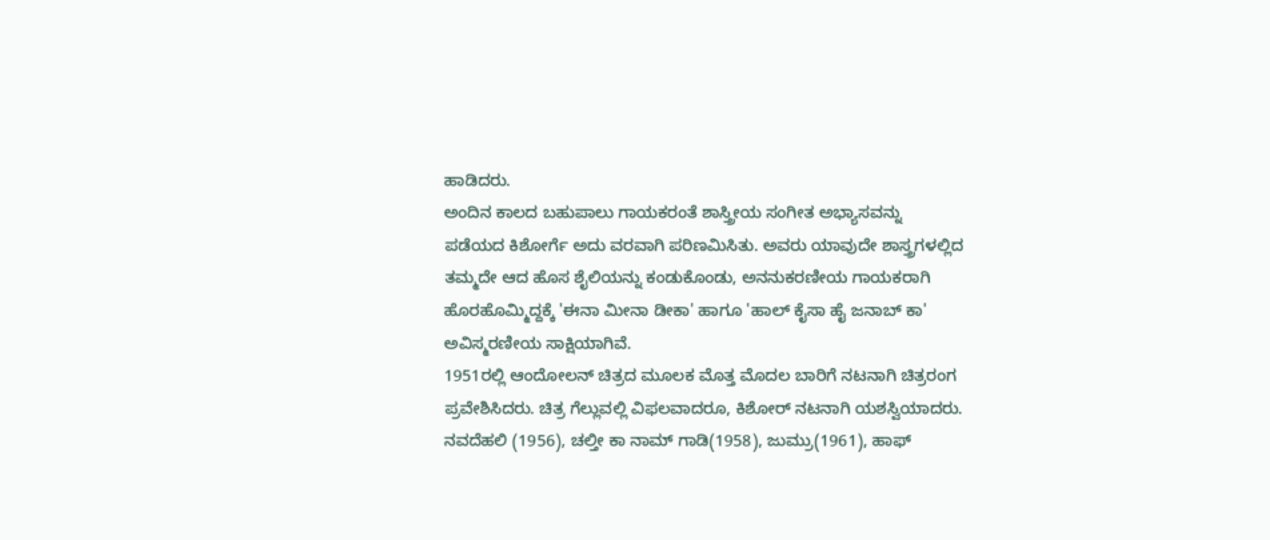ಹಾಡಿದರು.
ಅಂದಿನ ಕಾಲದ ಬಹುಪಾಲು ಗಾಯಕರಂತೆ ಶಾಸ್ತ್ರೀಯ ಸಂಗೀತ ಅಭ್ಯಾಸವನ್ನು ಪಡೆಯದ ಕಿಶೋರ್ಗೆ ಅದು ವರವಾಗಿ ಪರಿಣಮಿಸಿತು. ಅವರು ಯಾವುದೇ ಶಾಸ್ತ್ರಗಳಲ್ಲಿದ ತಮ್ಮದೇ ಆದ ಹೊಸ ಶೈಲಿಯನ್ನು ಕಂಡುಕೊಂಡು, ಅನನುಕರಣೀಯ ಗಾಯಕರಾಗಿ ಹೊರಹೊಮ್ಮಿದ್ದಕ್ಕೆ 'ಈನಾ ಮೀನಾ ಡೀಕಾ' ಹಾಗೂ 'ಹಾಲ್ ಕೈಸಾ ಹೈ ಜನಾಬ್ ಕಾ' ಅವಿಸ್ಮರಣೀಯ ಸಾಕ್ಷಿಯಾಗಿವೆ.
1951ರಲ್ಲಿ ಆಂದೋಲನ್ ಚಿತ್ರದ ಮೂಲಕ ಮೊತ್ತ ಮೊದಲ ಬಾರಿಗೆ ನಟನಾಗಿ ಚಿತ್ರರಂಗ ಪ್ರವೇಶಿಸಿದರು. ಚಿತ್ರ ಗೆಲ್ಲುವಲ್ಲಿ ವಿಫಲವಾದರೂ, ಕಿಶೋರ್ ನಟನಾಗಿ ಯಶಸ್ವಿಯಾದರು.
ನವದೆಹಲಿ (1956), ಚಲ್ತೀ ಕಾ ನಾಮ್ ಗಾಡಿ(1958), ಜುಮ್ರು(1961), ಹಾಫ್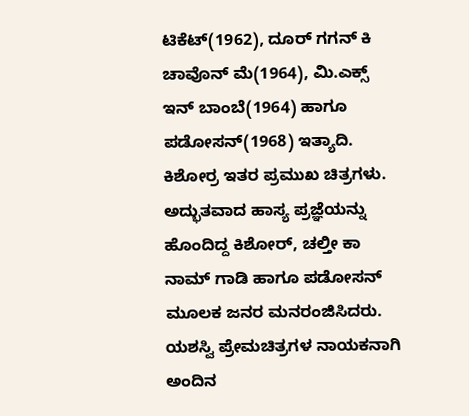ಟಿಕೆಟ್(1962), ದೂರ್ ಗಗನ್ ಕಿ ಚಾವೊನ್ ಮೆ(1964), ಮಿ.ಎಕ್ಸ್ ಇನ್ ಬಾಂಬೆ(1964) ಹಾಗೂ ಪಡೋಸನ್(1968) ಇತ್ಯಾದಿ. ಕಿಶೋರ್ರ ಇತರ ಪ್ರಮುಖ ಚಿತ್ರಗಳು. ಅದ್ಭುತವಾದ ಹಾಸ್ಯ ಪ್ರಜ್ಞೆಯನ್ನು ಹೊಂದಿದ್ದ ಕಿಶೋರ್, ಚಲ್ತೀ ಕಾ ನಾಮ್ ಗಾಡಿ ಹಾಗೂ ಪಡೋಸನ್ ಮೂಲಕ ಜನರ ಮನರಂಜಿಸಿದರು.
ಯಶಸ್ವಿ ಪ್ರೇಮಚಿತ್ರಗಳ ನಾಯಕನಾಗಿ ಅಂದಿನ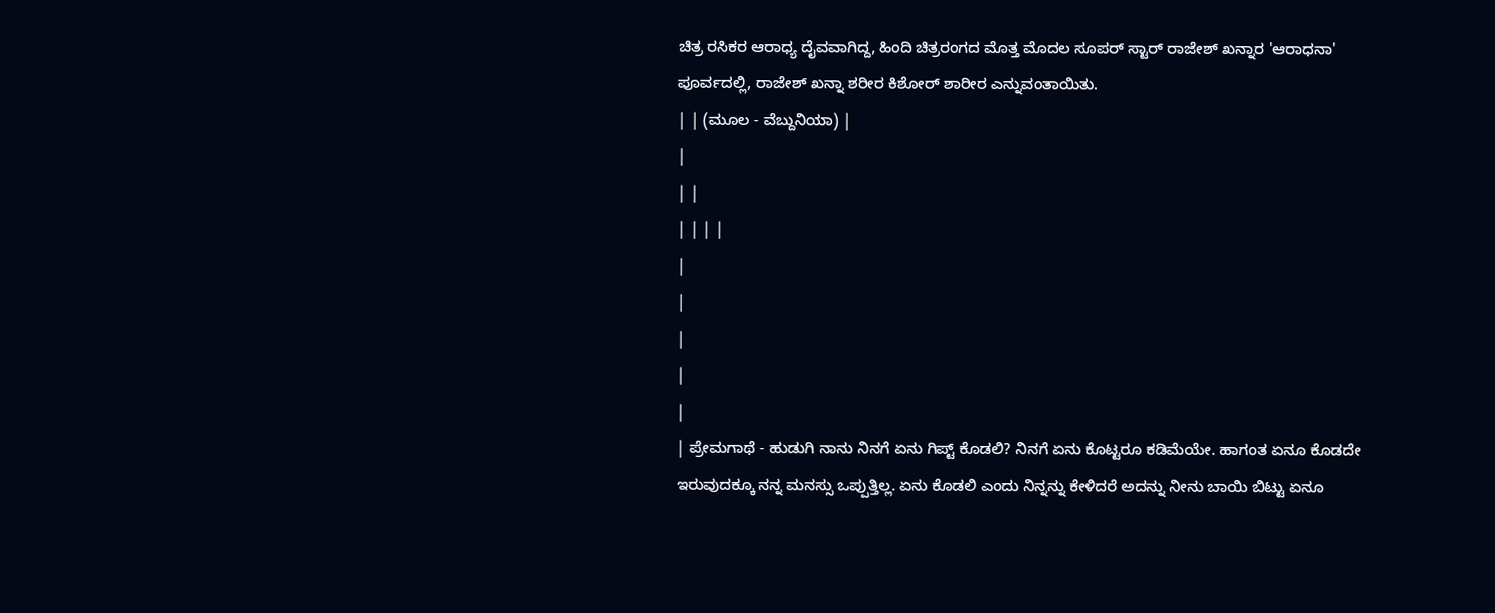ಚಿತ್ರ ರಸಿಕರ ಆರಾಧ್ಯ ದೈವವಾಗಿದ್ದ, ಹಿಂದಿ ಚಿತ್ರರಂಗದ ಮೊತ್ತ ಮೊದಲ ಸೂಪರ್ ಸ್ಟಾರ್ ರಾಜೇಶ್ ಖನ್ನಾರ 'ಆರಾಧನಾ' ಪೂರ್ವದಲ್ಲಿ, ರಾಜೇಶ್ ಖನ್ನಾ ಶರೀರ ಕಿಶೋರ್ ಶಾರೀರ ಎನ್ನುವಂತಾಯಿತು.
| | (ಮೂಲ - ವೆಬ್ದುನಿಯಾ) |
|
| |
| | | |
|
|
|
|
|
| ಪ್ರೇಮಗಾಥೆ - ಹುಡುಗಿ ನಾನು ನಿನಗೆ ಏನು ಗಿಪ್ಟ್ ಕೊಡಲಿ? ನಿನಗೆ ಏನು ಕೊಟ್ಟರೂ ಕಡಿಮೆಯೇ. ಹಾಗಂತ ಏನೂ ಕೊಡದೇ ಇರುವುದಕ್ಕೂ ನನ್ನ ಮನಸ್ಸು ಒಪ್ಪುತ್ತಿಲ್ಲ. ಏನು ಕೊಡಲಿ ಎಂದು ನಿನ್ನನ್ನು ಕೇಳಿದರೆ ಅದನ್ನು ನೀನು ಬಾಯಿ ಬಿಟ್ಟು ಏನೂ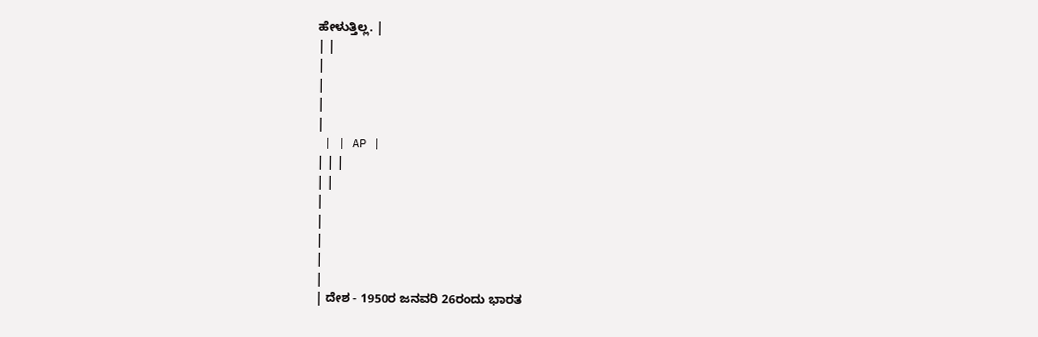ಹೇಳುತ್ತಿಲ್ಲ. |
| |
|
|
|
|
 | | AP |
| | |
| |
|
|
|
|
|
| ದೇಶ - 1950ರ ಜನವರಿ 26ರಂದು ಭಾರತ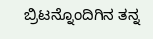ಬ್ರಿಟನ್ನೊಂದಿಗಿನ ತನ್ನ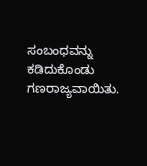ಸಂಬಂಧವನ್ನು ಕಡಿದುಕೊಂಡು ಗಣರಾಜ್ಯವಾಯಿತು.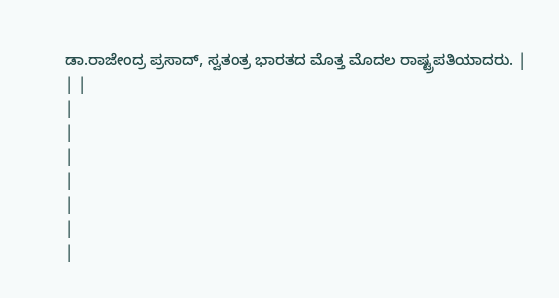ಡಾ.ರಾಜೇಂದ್ರ ಪ್ರಸಾದ್, ಸ್ವತಂತ್ರ ಭಾರತದ ಮೊತ್ತ ಮೊದಲ ರಾಷ್ಟ್ರಪತಿಯಾದರು. |
| |
|
|
|
|
|
|
|